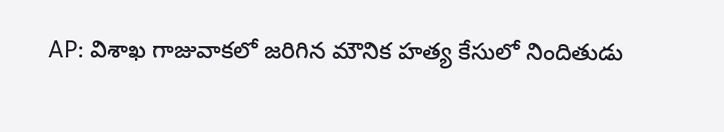AP: విశాఖ గాజువాకలో జరిగిన మౌనిక హత్య కేసులో నిందితుడు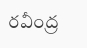రవీంద్ర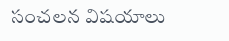సంచలన విషయాలు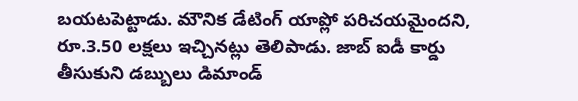బయటపెట్టాడు. మౌనిక డేటింగ్ యాప్లో పరిచయమైందని, రూ.3.50 లక్షలు ఇచ్చినట్లు తెలిపాడు. జాబ్ ఐడీ కార్డు తీసుకుని డబ్బులు డిమాండ్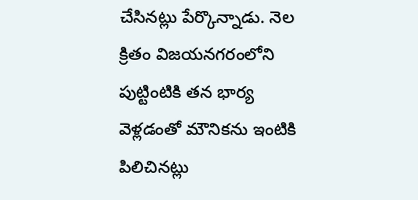చేసినట్లు పేర్కొన్నాడు. నెల క్రితం విజయనగరంలోని పుట్టింటికి తన భార్య వెళ్లడంతో మౌనికను ఇంటికి పిలిచినట్లు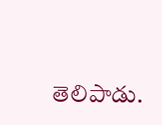తెలిపాడు.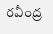రవీంద్ర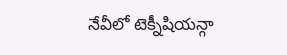నేవీలో టెక్నీషియన్గా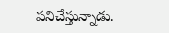పనిచేస్తున్నాడు.